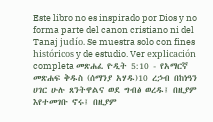Este libro no es inspirado por Dios y no forma parte del canon cristiano ni del Tanaj judío. Se muestra solo con fines históricos y de estudio. Ver explicación completa መጽሐፈ ዮዲት 5:10 - የአማርኛ መጽሐፍ ቅዱስ (ሰማንያ አሃዱ)10 ረኃብ በከነዓን ሀገር ሁሉ ጸንትዋልና ወደ ግብፅ ወረዱ፤ በዚያም እየተመገቡ ኖሩ፤ በዚያም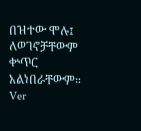በዝተው ሞሉ፤ ለወገኖቻቸውም ቍጥር አልነበራቸውም። Ver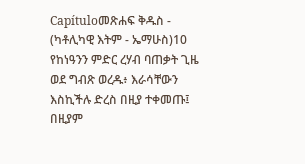Capítuloመጽሐፍ ቅዱስ - (ካቶሊካዊ እትም - ኤማሁስ)10 የከነዓንን ምድር ረሃብ ባጠቃት ጊዜ ወደ ግብጽ ወረዱ፥ እራሳቸውን እስኪችሉ ድረስ በዚያ ተቀመጡ፤ በዚያም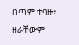በጣም ተባዙ፥ ዘራቸውም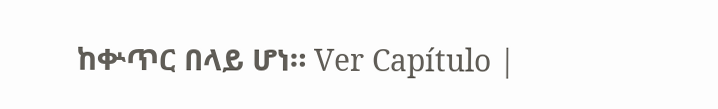ከቍጥር በላይ ሆነ። Ver Capítulo |